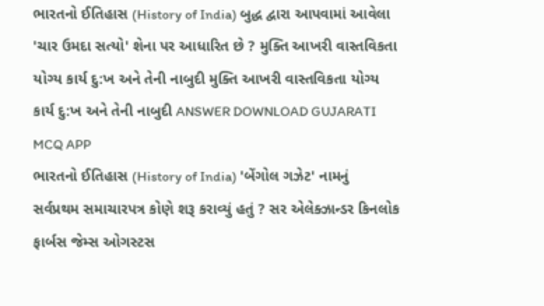ભારતનો ઈતિહાસ (History of India) બુદ્ધ દ્વારા આપવામાં આવેલા 'ચાર ઉમદા સત્યો' શેના પર આધારિત છે ? મુક્તિ આખરી વાસ્તવિકતા યોગ્ય કાર્ય દુ:ખ અને તેની નાબુદી મુક્તિ આખરી વાસ્તવિકતા યોગ્ય કાર્ય દુ:ખ અને તેની નાબુદી ANSWER DOWNLOAD GUJARATI MCQ APP
ભારતનો ઈતિહાસ (History of India) 'બેંગોલ ગઝેટ' નામનું સર્વપ્રથમ સમાચારપત્ર કોણે શરૂ કરાવ્યું હતું ? સર એલેક્ઝાન્ડર કિનલોક ફાર્બસ જેમ્સ ઓગસ્ટસ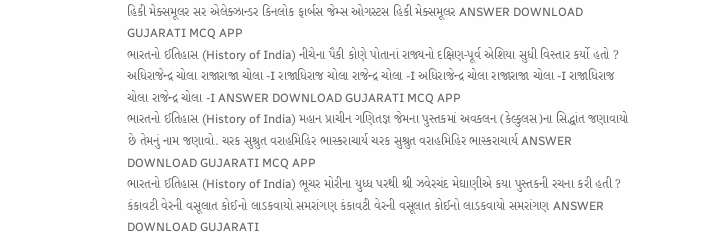હિકી મેક્સમૂલર સર એલેક્ઝાન્ડર કિનલોક ફાર્બસ જેમ્સ ઓગસ્ટસ હિકી મેક્સમૂલર ANSWER DOWNLOAD GUJARATI MCQ APP
ભારતનો ઈતિહાસ (History of India) નીચેના પૈકી કોણે પોતાનાં રાજ્યનો દક્ષિણ-પૂર્વ એશિયા સુધી વિસ્તાર કર્યો હતો ? અધિરાજેન્દ્ર ચોલા રાજારાજા ચોલા -I રાજાધિરાજ ચોલા રાજેન્દ્ર ચોલા -I અધિરાજેન્દ્ર ચોલા રાજારાજા ચોલા -I રાજાધિરાજ ચોલા રાજેન્દ્ર ચોલા -I ANSWER DOWNLOAD GUJARATI MCQ APP
ભારતનો ઈતિહાસ (History of India) મહાન પ્રાચીન ગણિતજ્ઞ જેમના પુસ્તકમાં અવકલન (કેલ્કુલસ)ના સિદ્ધાંત જણાવાયો છે તેમનું નામ જણાવો. ચરક સુશ્રુત વરાહમિહિર ભાસ્કરાચાર્ય ચરક સુશ્રુત વરાહમિહિર ભાસ્કરાચાર્ય ANSWER DOWNLOAD GUJARATI MCQ APP
ભારતનો ઈતિહાસ (History of India) ભૂચર મોરીના યુધ્ધ પરથી શ્રી ઝવેરચંદ મેઘાણીએ કયા પુસ્તકની રચના કરી હતી ? કંકાવટી વેરની વસૂલાત કોઈનો લાડકવાયો સમરાંગણ કંકાવટી વેરની વસૂલાત કોઈનો લાડકવાયો સમરાંગણ ANSWER DOWNLOAD GUJARATI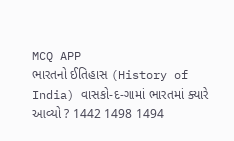MCQ APP
ભારતનો ઈતિહાસ (History of India) વાસકો-દ-ગામાં ભારતમાં ક્યારે આવ્યો ? 1442 1498 1494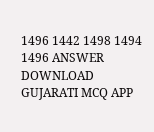1496 1442 1498 1494 1496 ANSWER DOWNLOAD GUJARATI MCQ APP